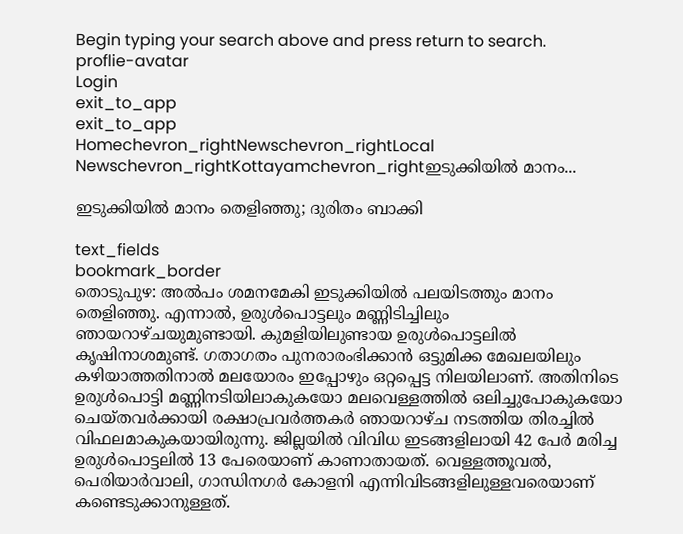Begin typing your search above and press return to search.
proflie-avatar
Login
exit_to_app
exit_to_app
Homechevron_rightNewschevron_rightLocal Newschevron_rightKottayamchevron_rightഇടുക്കിയിൽ മാനം...

ഇടുക്കിയിൽ മാനം തെളിഞ്ഞു; ദുരിതം ബാക്കി

text_fields
bookmark_border
തൊടുപുഴ: അൽപം ശമനമേകി ഇടുക്കിയിൽ പലയിടത്തും മാനം തെളിഞ്ഞു. എന്നാൽ, ഉരുൾപൊട്ടലും മണ്ണിടിച്ചിലും ഞായറാഴ്ചയുമുണ്ടായി. കുമളിയിലുണ്ടായ ഉരുൾപൊട്ടലിൽ കൃഷിനാശമുണ്ട്. ഗതാഗതം പുനരാരംഭിക്കാൻ ഒട്ടുമിക്ക മേഖലയിലും കഴിയാത്തതിനാൽ മലയോരം ഇപ്പോഴും ഒറ്റപ്പെട്ട നിലയിലാണ്. അതിനിടെ ഉരുൾപൊട്ടി മണ്ണിനടിയിലാകുകയോ മലവെള്ളത്തിൽ ഒലിച്ചുപോകുകയോ ചെയ്തവർക്കായി രക്ഷാപ്രവർത്തകർ ഞായറാഴ്ച നടത്തിയ തിരച്ചിൽ വിഫലമാകുകയായിരുന്നു. ജില്ലയിൽ വിവിധ ഇടങ്ങളിലായി 42 പേർ മരിച്ച ഉരുൾപൊട്ടലിൽ 13 പേരെയാണ് കാണാതായത്. വെള്ളത്തൂവൽ, പെരിയാർവാലി, ഗാന്ധിനഗർ കോളനി എന്നിവിടങ്ങളിലുള്ളവരെയാണ് കണ്ടെടുക്കാനുള്ളത്.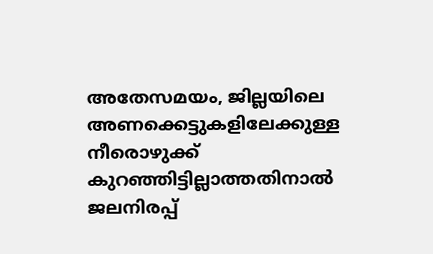അതേസമയം, ജില്ലയിലെ അണക്കെട്ടുകളിലേക്കുള്ള നീരൊഴുക്ക് കുറഞ്ഞിട്ടില്ലാത്തതിനാൽ ജലനിരപ്പ്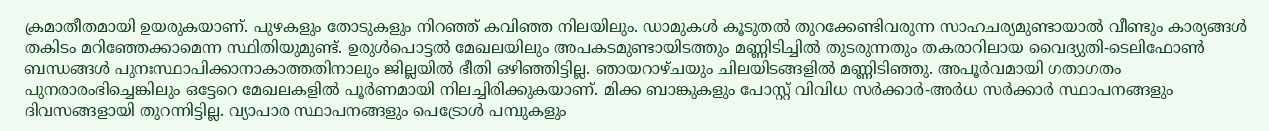ക്രമാതീതമായി ഉയരുകയാണ്. പുഴകളും തോടുകളും നിറഞ്ഞ് കവിഞ്ഞ നിലയിലും. ഡാമുകൾ കൂടുതൽ തുറക്കേണ്ടിവരുന്ന സാഹചര്യമുണ്ടായാൽ വീണ്ടും കാര്യങ്ങൾ തകിടം മറിഞ്ഞേക്കാമെന്ന സ്ഥിതിയുമുണ്ട്. ഉരുൾപൊട്ടൽ മേഖലയിലും അപകടമുണ്ടായിടത്തും മണ്ണിടിച്ചിൽ തുടരുന്നതും തകരാറിലായ വൈദ്യുതി-ടെലിഫോൺ ബന്ധങ്ങൾ പുനഃസ്ഥാപിക്കാനാകാത്തതിനാലും ജില്ലയിൽ ഭീതി ഒഴിഞ്ഞിട്ടില്ല. ഞായറാഴ്ചയും ചിലയിടങ്ങളിൽ മണ്ണിടിഞ്ഞു. അപൂർവമായി ഗതാഗതം പുനരാരംഭിച്ചെങ്കിലും ഒട്ടേറെ മേഖലകളിൽ പൂർണമായി നിലച്ചിരിക്കുകയാണ്. മിക്ക ബാങ്കുകളും പോസ്റ്റ് വിവിധ സർക്കാർ-അർധ സർക്കാർ സ്ഥാപനങ്ങളും ദിവസങ്ങളായി തുറന്നിട്ടില്ല. വ്യാപാര സ്ഥാപനങ്ങളും പെട്രോൾ പമ്പുകളും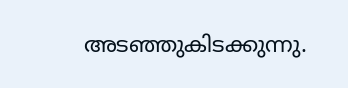അടഞ്ഞുകിടക്കുന്നു.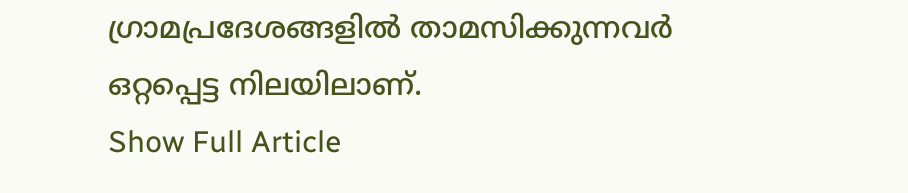ഗ്രാമപ്രദേശങ്ങളിൽ താമസിക്കുന്നവർ ഒറ്റപ്പെട്ട നിലയിലാണ്.
Show Full Article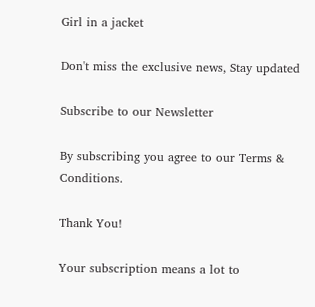Girl in a jacket

Don't miss the exclusive news, Stay updated

Subscribe to our Newsletter

By subscribing you agree to our Terms & Conditions.

Thank You!

Your subscription means a lot to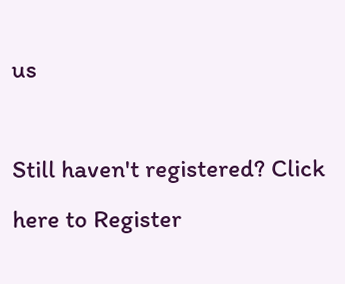us

Still haven't registered? Click here to Register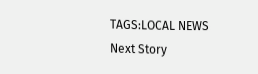TAGS:LOCAL NEWS
Next Story